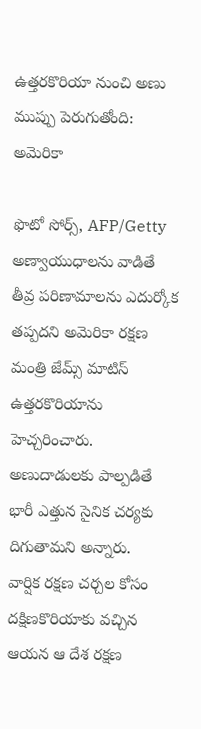ఉత్తరకొరియా నుంచి అణు ముప్పు పెరుగుతోంది: అమెరికా

ఫొటో సోర్స్, AFP/Getty
అణ్వాయుధాలను వాడితే తీవ్ర పరిణామాలను ఎదుర్కోక తప్పదని అమెరికా రక్షణ మంత్రి జేమ్స్ మాటిస్ ఉత్తరకొరియాను హెచ్చరించారు.
అణుదాడులకు పాల్పడితే భారీ ఎత్తున సైనిక చర్యకు దిగుతామని అన్నారు.
వార్షిక రక్షణ చర్చల కోసం దక్షిణకొరియాకు వచ్చిన ఆయన ఆ దేశ రక్షణ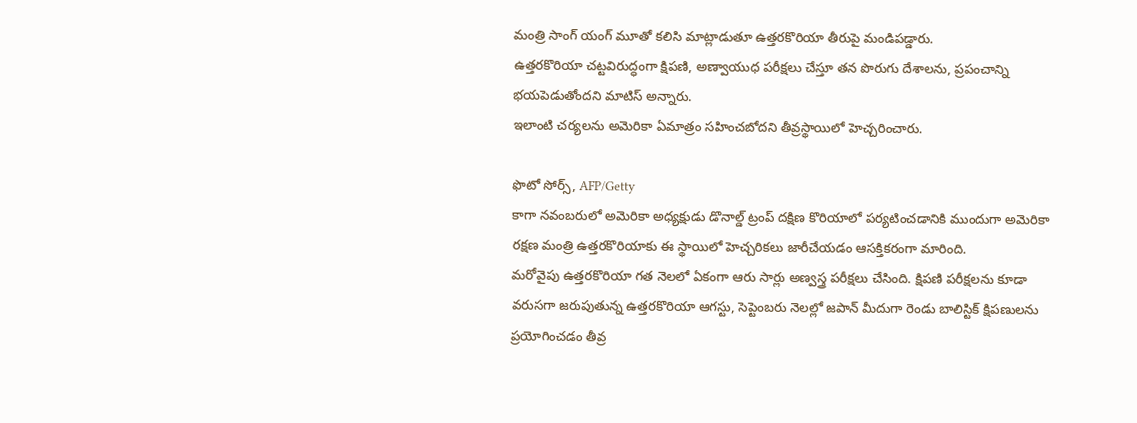మంత్రి సాంగ్ యంగ్ మూతో కలిసి మాట్లాడుతూ ఉత్తరకొరియా తీరుపై మండిపడ్డారు.
ఉత్తరకొరియా చట్టవిరుద్ధంగా క్షిపణి, అణ్వాయుధ పరీక్షలు చేస్తూ తన పొరుగు దేశాలను, ప్రపంచాన్ని భయపెడుతోందని మాటిస్ అన్నారు.
ఇలాంటి చర్యలను అమెరికా ఏమాత్రం సహించబోదని తీవ్రస్థాయిలో హెచ్చరించారు.

ఫొటో సోర్స్, AFP/Getty
కాగా నవంబరులో అమెరికా అధ్యక్షుడు డొనాల్డ్ ట్రంప్ దక్షిణ కొరియాలో పర్యటించడానికి ముందుగా అమెరికా రక్షణ మంత్రి ఉత్తరకొరియాకు ఈ స్థాయిలో హెచ్చరికలు జారీచేయడం ఆసక్తికరంగా మారింది.
మరోవైపు ఉత్తరకొరియా గత నెలలో ఏకంగా ఆరు సార్లు అణ్వస్త్ర పరీక్షలు చేసింది. క్షిపణి పరీక్షలను కూడా వరుసగా జరుపుతున్న ఉత్తరకొరియా ఆగస్టు, సెప్టెంబరు నెలల్లో జపాన్ మీదుగా రెండు బాలిస్టిక్ క్షిపణులను ప్రయోగించడం తీవ్ర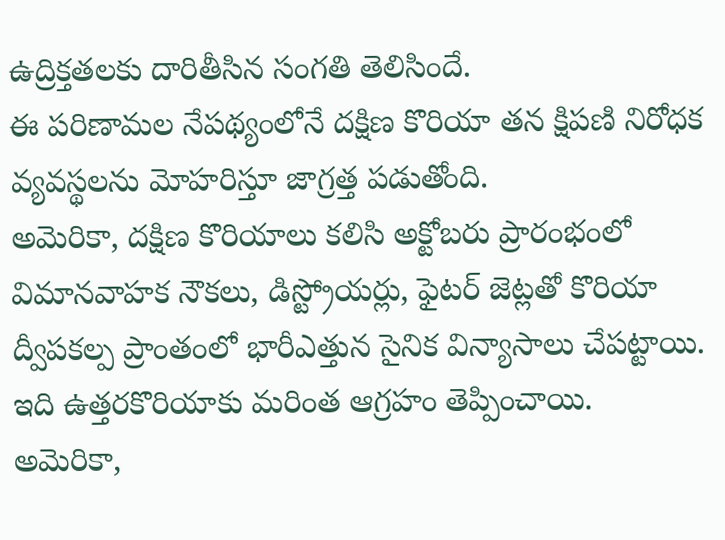ఉద్రిక్తతలకు దారితీసిన సంగతి తెలిసిందే.
ఈ పరిణామల నేపథ్యంలోనే దక్షిణ కొరియా తన క్షిపణి నిరోధక వ్యవస్థలను మోహరిస్తూ జాగ్రత్త పడుతోంది.
అమెరికా, దక్షిణ కొరియాలు కలిసి అక్టోబరు ప్రారంభంలో విమానవాహక నౌకలు, డిస్ట్రోయర్లు, ఫైటర్ జెట్లతో కొరియా ద్వీపకల్ప ప్రాంతంలో భారీఎత్తున సైనిక విన్యాసాలు చేపట్టాయి.
ఇది ఉత్తరకొరియాకు మరింత ఆగ్రహం తెప్పించాయి. అమెరికా,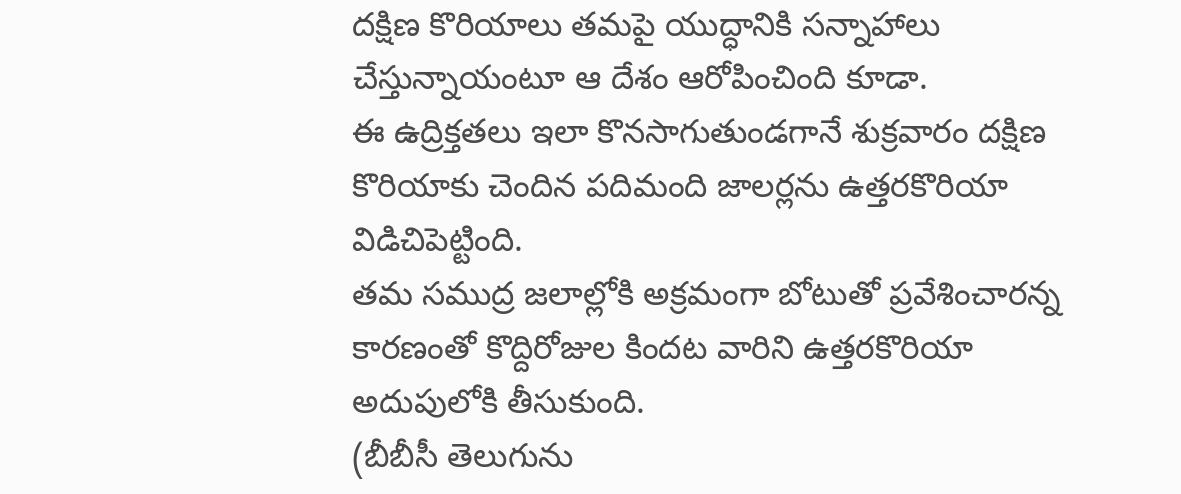దక్షిణ కొరియాలు తమపై యుద్ధానికి సన్నాహాలు చేస్తున్నాయంటూ ఆ దేశం ఆరోపించింది కూడా.
ఈ ఉద్రిక్తతలు ఇలా కొనసాగుతుండగానే శుక్రవారం దక్షిణ కొరియాకు చెందిన పదిమంది జాలర్లను ఉత్తరకొరియా విడిచిపెట్టింది.
తమ సముద్ర జలాల్లోకి అక్రమంగా బోటుతో ప్రవేశించారన్న కారణంతో కొద్దిరోజుల కిందట వారిని ఉత్తరకొరియా అదుపులోకి తీసుకుంది.
(బీబీసీ తెలుగును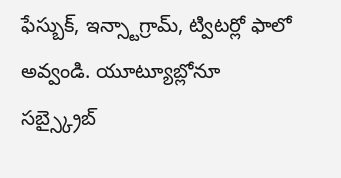ఫేస్బుక్, ఇన్స్టాగ్రామ్, ట్విటర్లో ఫాలో అవ్వండి. యూట్యూబ్లోనూ సబ్స్క్రైబ్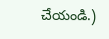చేయండి.)